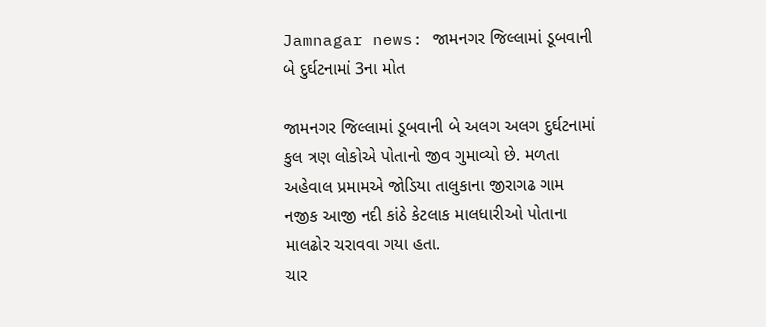Jamnagar news: જામનગર જિલ્લામાં ડૂબવાની બે દુર્ઘટનામાં 3ના મોત

જામનગર જિલ્લામાં ડૂબવાની બે અલગ અલગ દુર્ઘટનામાં કુલ ત્રણ લોકોએ પોતાનો જીવ ગુમાવ્યો છે. મળતા અહેવાલ પ્રમામએ જોડિયા તાલુકાના જીરાગઢ ગામ નજીક આજી નદી કાંઠે કેટલાક માલધારીઓ પોતાના માલઢોર ચરાવવા ગયા હતા.
ચાર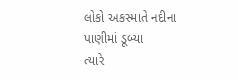લોકો અકસ્માતે નદીના પાણીમાં ડૂબ્યા
ત્યારે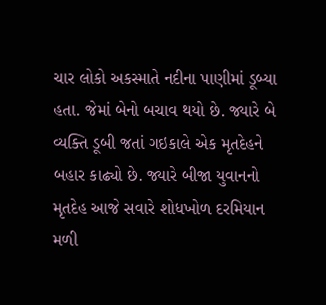ચાર લોકો અકસ્માતે નદીના પાણીમાં ડૂબ્યા હતા. જેમાં બેનો બચાવ થયો છે. જ્યારે બે વ્યક્તિ ડૂબી જતાં ગઇકાલે એક મૃતદેહને બહાર કાઢ્યો છે. જ્યારે બીજા યુવાનનો મૃતદેહ આજે સવારે શોધખોળ દરમિયાન મળી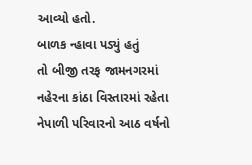આવ્યો હતો.
બાળક ન્હાવા પડ્યું હતું
તો બીજી તરફ જામનગરમાં નહેરના કાંઠા વિસ્તારમાં રહેતા નેપાળી પરિવારનો આઠ વર્ષનો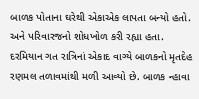બાળક પોતાના ઘરેથી એકાએક લાપતા બન્યો હતો. અને પરિવારજનો શોધખોળ કરી રહ્યા હતા. દરમિયાન ગત રાત્રિનાં એકાદ વાગ્યે બાળકનો મૃતદેહ રણમલ તળાવમાંથી મળી આવ્યો છે. બાળક ન્હાવા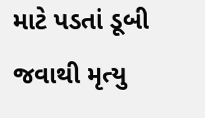માટે પડતાં ડૂબી જવાથી મૃત્યુ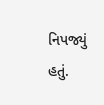નિપજ્યું હતું.